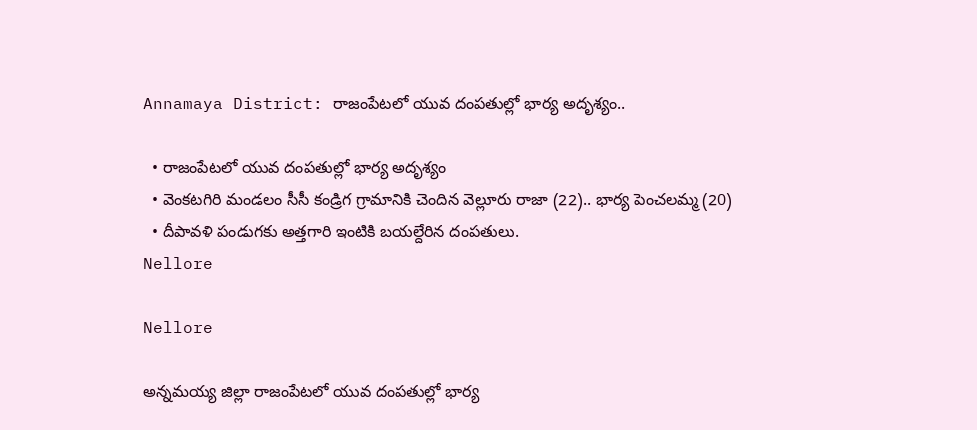Annamaya District: రాజంపేటలో యువ దంపతుల్లో భార్య అదృశ్యం..

  • రాజంపేటలో యువ దంపతుల్లో భార్య అదృశ్యం
  • వెంకటగిరి మండలం సీసీ కండ్రిగ గ్రామానికి చెందిన వెల్లూరు రాజా (22).. భార్య పెంచలమ్మ (20)
  • దీపావళి పండుగకు అత్తగారి ఇంటికి బయల్దేరిన దంపతులు.
Nellore

Nellore

అన్నమయ్య జిల్లా రాజంపేటలో యువ దంపతుల్లో భార్య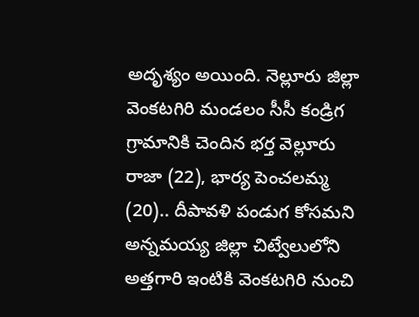అదృశ్యం అయింది. నెల్లూరు జిల్లా వెంకటగిరి మండలం సీసీ కండ్రిగ గ్రామానికి చెందిన భర్త వెల్లూరు రాజా (22), భార్య పెంచలమ్మ (20).. దీపావళి పండుగ కోసమని అన్నమయ్య జిల్లా చిట్వేలులోని అత్తగారి ఇంటికి వెంకటగిరి నుంచి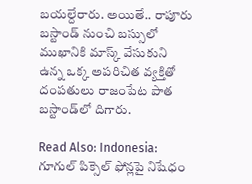బయల్దేరారు. అయితే.. రాపూరు బస్టాండ్ నుంచి బస్సులో ముఖానికి మాస్క్ వేసుకుని ఉన్న ఒక్క అపరిచిత వ్యక్తితో దంపతులు రాజంపేట పాత బస్టాండ్‌లో దిగారు.

Read Also: Indonesia: గూగుల్ పిక్సెల్ ఫోన్లపై నిషేధం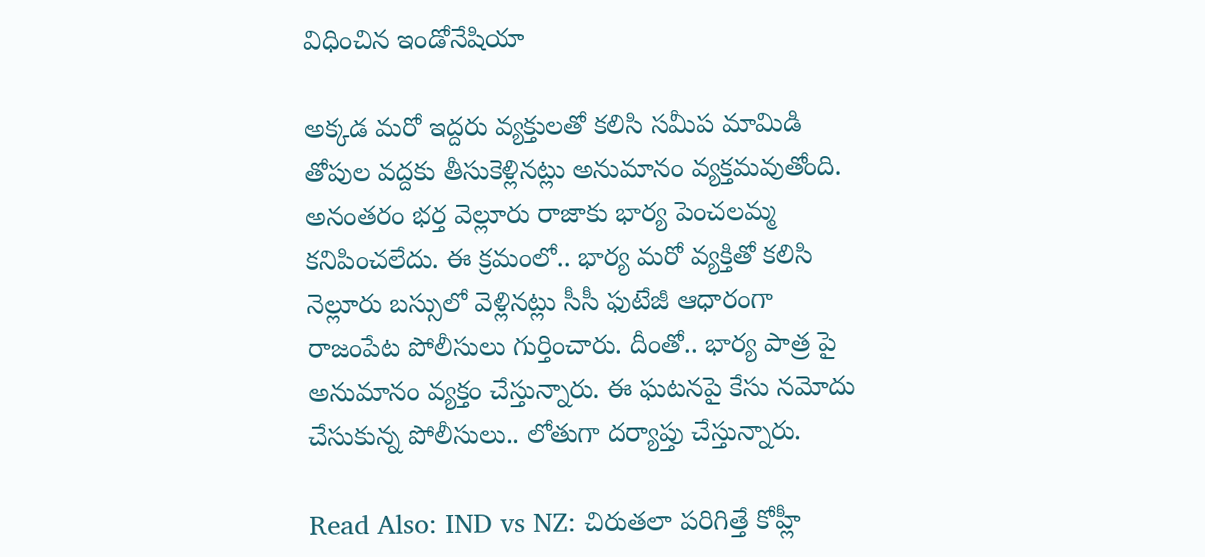విధించిన ఇండోనేషియా

అక్కడ మరో ఇద్దరు వ్యక్తులతో కలిసి సమీప మామిడి తోపుల వద్దకు తీసుకెళ్లినట్లు అనుమానం వ్యక్తమవుతోంది. అనంతరం భర్త వెల్లూరు రాజాకు భార్య పెంచలమ్మ కనిపించలేదు. ఈ క్రమంలో.. భార్య మరో వ్యక్తితో కలిసి నెల్లూరు బస్సులో వెళ్లినట్లు సీసీ ఫుటేజీ ఆధారంగా రాజంపేట పోలీసులు గుర్తించారు. దీంతో.. భార్య పాత్ర పై అనుమానం వ్యక్తం చేస్తున్నారు. ఈ ఘటనపై కేసు నమోదు చేసుకున్న పోలీసులు.. లోతుగా దర్యాప్తు చేస్తున్నారు.

Read Also: IND vs NZ: చిరుతలా పరిగిత్తే కోహ్లీ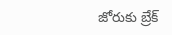జోరుకు బ్రేక్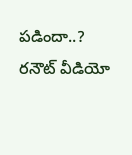పడిందా..? రనౌట్ వీడియో